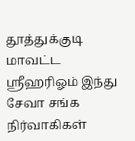தூத்துக்குடி மாவட்ட ஸ்ரீஹரிஓம் இந்து சேவா சங்க நிர்வாகிகள்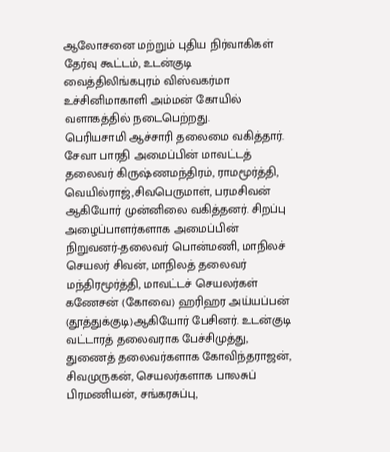ஆலோசனை மற்றும் புதிய நிர்வாகிகள் தேர்வு கூட்டம், உடன்குடி வைத்திலிங்கபுரம் விஸ்வகர்மா உச்சினிமாகாளி அம்மன் கோயில் வளாகத்தில் நடைபெற்றது.
பெரியசாமி ஆச்சாரி தலைமை வகித்தார். சேவா பாரதி அமைப்பின் மாவட்டத் தலைவர் கிருஷ்ணமந்திரம், ராமமூர்த்தி, வெயில்ராஜ்,சிவபெருமாள், பரமசிவன் ஆகியோர் முன்னிலை வகித்தனர். சிறப்பு அழைப்பாளர்களாக அமைப்பின் நிறுவனர்-தலைவர் பொன்மணி, மாநிலச் செயலர் சிவன், மாநிலத் தலைவர் மந்திரமூர்த்தி, மாவட்டச் செயலர்கள் கணேசன் (கோவை) ஹரிஹர அய்யப்பன் (தூத்துக்குடி)ஆகியோர் பேசினர். உடன்குடி வட்டாரத் தலைவராக பேச்சிமுத்து, துணைத் தலைவர்களாக கோவிந்தராஜன், சிவமுருகன், செயலர்களாக பாலசுப் பிரமணியன், சங்கரசுப்பு,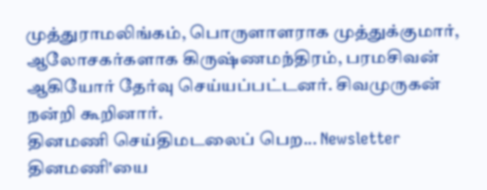முத்துராமலிங்கம், பொருளாளராக முத்துக்குமார், ஆலோசகர்களாக கிருஷ்ணமந்திரம், பரமசிவன் ஆகியோர் தேர்வு செய்யப்பட்டனர். சிவமுருகன் நன்றி கூறினார்.
தினமணி செய்திமடலைப் பெற... Newsletter
தினமணி'யை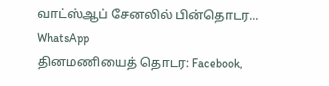வாட்ஸ்ஆப் சேனலில் பின்தொடர... WhatsApp
தினமணியைத் தொடர: Facebook,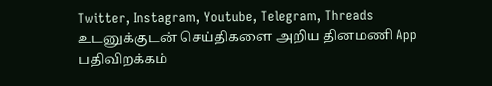Twitter, Instagram, Youtube, Telegram, Threads
உடனுக்குடன் செய்திகளை அறிய தினமணி App பதிவிறக்கம்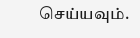செய்யவும்.